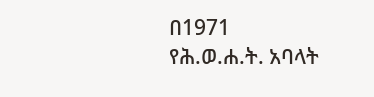በ1971 የሕ.ወ.ሐ.ት. አባላት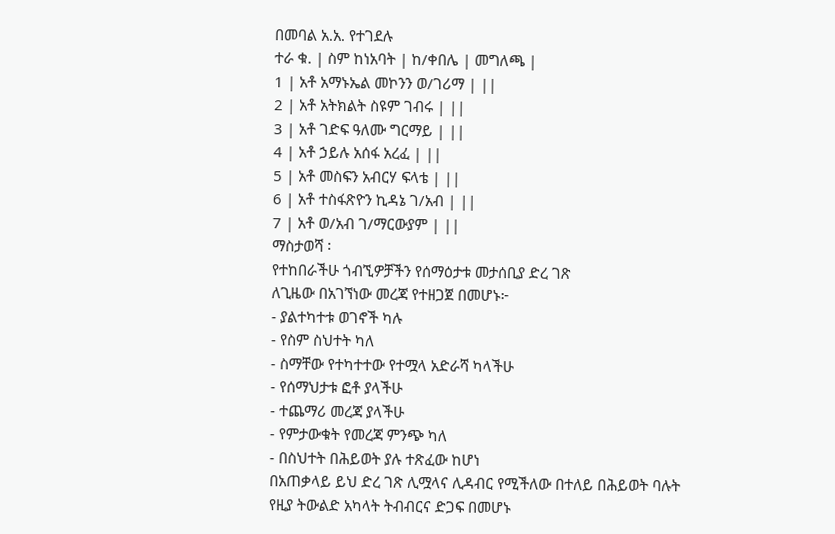በመባል አ.አ. የተገደሉ
ተራ ቁ. | ስም ከነአባት | ከ/ቀበሌ | መግለጫ |
1 | አቶ አማኑኤል መኮንን ወ/ገሪማ | ||
2 | አቶ አትክልት ስዩም ገብሩ | ||
3 | አቶ ገድፍ ዓለሙ ግርማይ | ||
4 | አቶ ኃይሉ አሰፋ አረፈ | ||
5 | አቶ መስፍን አብርሃ ፍላቴ | ||
6 | አቶ ተስፋጽዮን ኪዳኔ ገ/አብ | ||
7 | አቶ ወ/አብ ገ/ማርውያም | ||
ማስታወሻ ፡
የተከበራችሁ ጎብኚዎቻችን የሰማዕታቱ መታሰቢያ ድረ ገጽ
ለጊዜው በአገኘነው መረጃ የተዘጋጀ በመሆኑ፦
- ያልተካተቱ ወገኖች ካሉ
- የስም ስህተት ካለ
- ስማቸው የተካተተው የተሟላ አድራሻ ካላችሁ
- የሰማህታቱ ፎቶ ያላችሁ
- ተጨማሪ መረጃ ያላችሁ
- የምታውቁት የመረጃ ምንጭ ካለ
- በስህተት በሕይወት ያሉ ተጽፈው ከሆነ
በአጠቃላይ ይህ ድረ ገጽ ሊሟላና ሊዳብር የሚችለው በተለይ በሕይወት ባሉት
የዚያ ትውልድ አካላት ትብብርና ድጋፍ በመሆኑ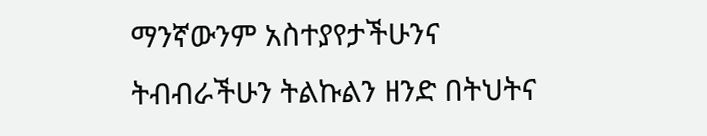ማንኛውንም አስተያየታችሁንና
ትብብራችሁን ትልኩልን ዘንድ በትህትና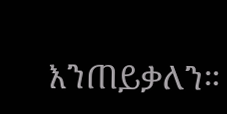እንጠይቃለን።